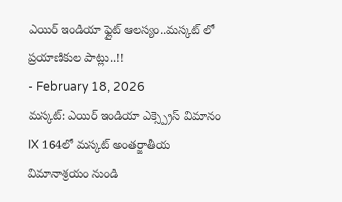ఎయిర్ ఇండియా ఫ్లైట్ ఆలస్యం..మస్కట్ లో ప్రయాణికుల పాట్లు..!!
- February 18, 2026
మస్కట్: ఎయిర్ ఇండియా ఎక్స్ప్రెస్ విమానం IX 164లో మస్కట్ అంతర్జాతీయ విమానాశ్రయం నుండి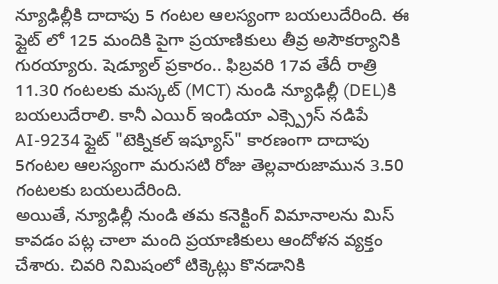న్యూఢిల్లీకి దాదాపు 5 గంటల ఆలస్యంగా బయలుదేరింది. ఈ ఫ్లైట్ లో 125 మందికి పైగా ప్రయాణికులు తీవ్ర అసౌకర్యానికి గురయ్యారు. షెడ్యూల్ ప్రకారం.. ఫిబ్రవరి 17వ తేదీ రాత్రి 11.30 గంటలకు మస్కట్ (MCT) నుండి న్యూఢిల్లీ (DEL)కి బయలుదేరాలి. కానీ ఎయిర్ ఇండియా ఎక్స్ప్రెస్ నడిపే AI-9234 ఫ్లైట్ "టెక్నికల్ ఇష్యూస్" కారణంగా దాదాపు 5గంటల ఆలస్యంగా మరుసటి రోజు తెల్లవారుజామున 3.50 గంటలకు బయలుదేరింది.
అయితే, న్యూఢిల్లీ నుండి తమ కనెక్టింగ్ విమానాలను మిస్ కావడం పట్ల చాలా మంది ప్రయాణికులు ఆందోళన వ్యక్తం చేశారు. చివరి నిమిషంలో టిక్కెట్లు కొనడానికి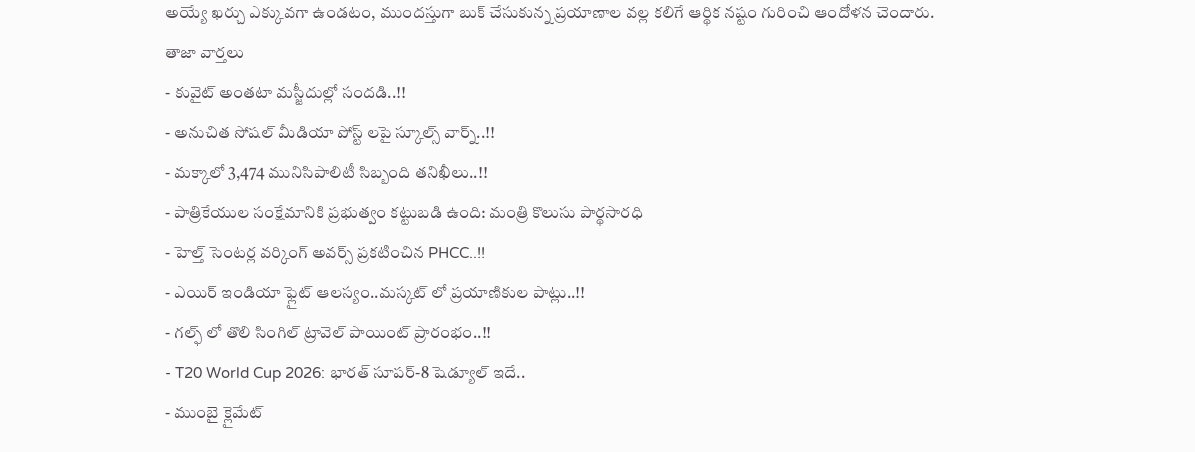అయ్యే ఖర్చు ఎక్కువగా ఉండటం, ముందస్తుగా బుక్ చేసుకున్న ప్రయాణాల వల్ల కలిగే ఆర్థిక నష్టం గురించి ఆందోళన చెందారు.
తాజా వార్తలు
- కువైట్ అంతటా మస్జీదుల్లో సందడి..!!
- అనుచిత సోషల్ మీడియా పోస్ట్ లపై స్కూల్స్ వార్న్..!!
- మక్కాలో 3,474 మునిసిపాలిటీ సిబ్బంది తనిఖీలు..!!
- పాత్రికేయుల సంక్షేమానికి ప్రభుత్వం కట్టుబడి ఉంది: మంత్రి కొలుసు పార్థసారధి
- హెల్త్ సెంటర్ల వర్కింగ్ అవర్స్ ప్రకటించిన PHCC..!!
- ఎయిర్ ఇండియా ఫ్లైట్ ఆలస్యం..మస్కట్ లో ప్రయాణికుల పాట్లు..!!
- గల్ఫ్ లో తొలి సింగిల్ ట్రావెల్ పాయింట్ ప్రారంభం..!!
- T20 World Cup 2026: భారత్ సూపర్-8 షెడ్యూల్ ఇదే..
- ముంబై క్లైమేట్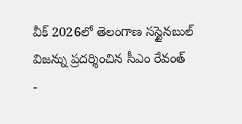వీక్ 2026లో తెలంగాణ సస్టైనబుల్ విజన్ను ప్రదర్శించిన సీఎం రేవంత్
-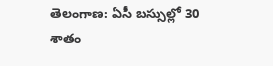తెలంగాణ: ఏసీ బస్సుల్లో 30 శాతం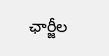ఛార్జీల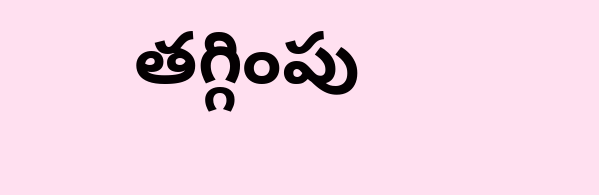తగ్గింపు